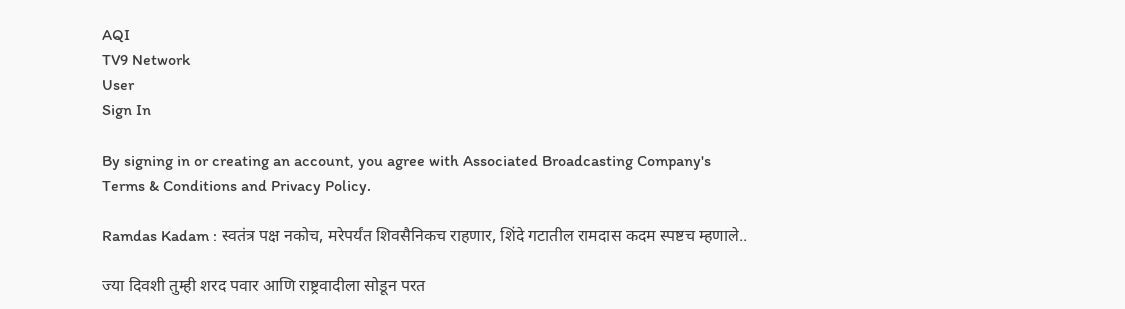AQI
TV9 Network
User
Sign In

By signing in or creating an account, you agree with Associated Broadcasting Company's Terms & Conditions and Privacy Policy.

Ramdas Kadam : स्वतंत्र पक्ष नकोच, मरेपर्यंत शिवसैनिकच राहणार, शिंदे गटातील रामदास कदम स्पष्टच म्हणाले..

ज्या दिवशी तुम्ही शरद पवार आणि राष्ट्रवादीला सोडून परत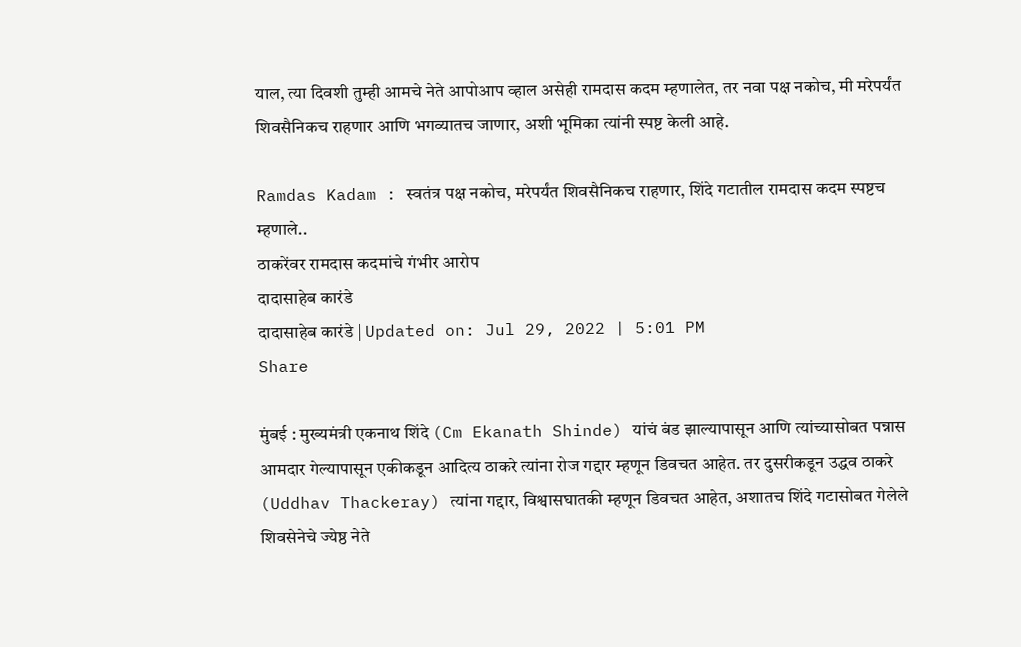याल, त्या दिवशी तुम्ही आमचे नेते आपोआप व्हाल असेही रामदास कदम म्हणालेत, तर नवा पक्ष नकोच, मी मरेपर्यंत शिवसैनिकच राहणार आणि भगव्यातच जाणार, अशी भूमिका त्यांनी स्पष्ट केली आहे.

Ramdas Kadam : स्वतंत्र पक्ष नकोच, मरेपर्यंत शिवसैनिकच राहणार, शिंदे गटातील रामदास कदम स्पष्टच म्हणाले..
ठाकरेंवर रामदास कदमांचे गंभीर आरोप
दादासाहेब कारंडे
दादासाहेब कारंडे | Updated on: Jul 29, 2022 | 5:01 PM
Share

मुंबई : मुख्यमंत्री एकनाथ शिंदे (Cm Ekanath Shinde) यांचं बंड झाल्यापासून आणि त्यांच्यासोबत पन्नास आमदार गेल्यापासून एकीकडून आदित्य ठाकरे त्यांना रोज गद्दार म्हणून डिवचत आहेत. तर दुसरीकडून उद्धव ठाकरे (Uddhav Thackeray) त्यांना गद्दार, विश्वासघातकी म्हणून डिवचत आहेत, अशातच शिंदे गटासोबत गेलेले शिवसेनेचे ज्येष्ठ नेते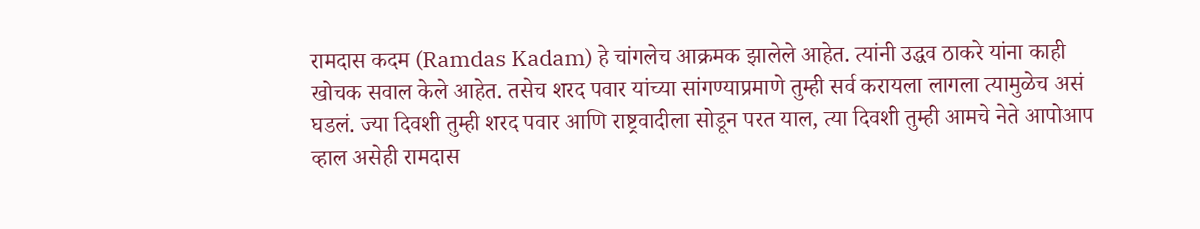रामदास कदम (Ramdas Kadam) हे चांगलेच आक्रमक झालेले आहेत. त्यांनी उद्धव ठाकरे यांना काही खोचक सवाल केले आहेत. तसेच शरद पवार यांच्या सांगण्याप्रमाणे तुम्ही सर्व करायला लागला त्यामुळेच असं घडलं. ज्या दिवशी तुम्ही शरद पवार आणि राष्ट्रवादीला सोडून परत याल, त्या दिवशी तुम्ही आमचे नेते आपोआप व्हाल असेही रामदास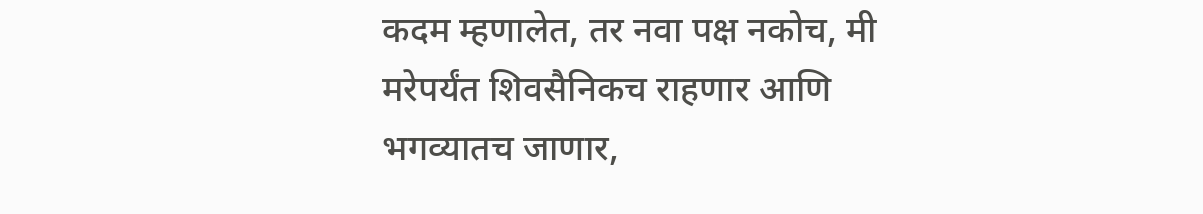कदम म्हणालेत, तर नवा पक्ष नकोच, मी मरेपर्यंत शिवसैनिकच राहणार आणि भगव्यातच जाणार,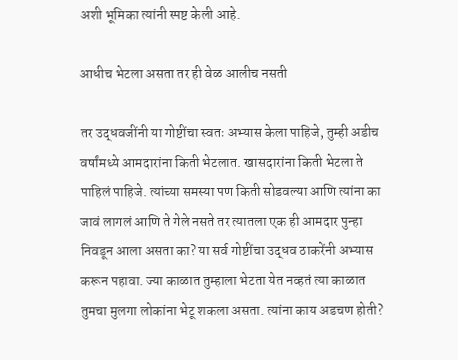अशी भूमिका त्यांनी स्पष्ट केली आहे.

आधीच भेटला असता तर ही वेळ आलीच नसती

तर उद्धवजींनी या गोष्टींचा स्वतः अभ्यास केला पाहिजे, तुम्ही अडीच वर्षांमध्ये आमदारांना किती भेटलात. खासदारांना किती भेटला ते पाहिलं पाहिजे. त्यांच्या समस्या पण किती सोडवल्या आणि त्यांना का जावं लागलं आणि ते गेले नसते तर त्यातला एक ही आमदार पुन्हा निवडून आला असता का? या सर्व गोष्टींचा उद्धव ठाकरेंनी अभ्यास करून पहावा. ज्या काळात तुम्हाला भेटता येत नव्हतं त्या काळात तुमचा मुलगा लोकांना भेटू शकला असता. त्यांना काय अडचण होती?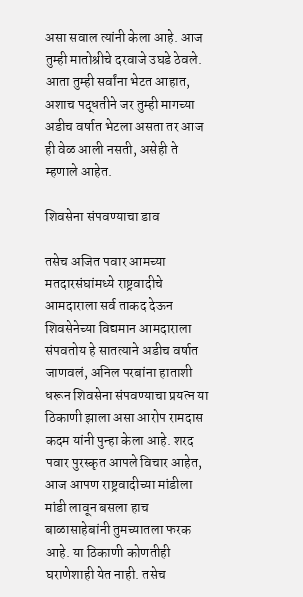असा सवाल त्यांनी केला आहे. आज तुम्ही मातोश्रीचे दरवाजे उघडे ठेवले. आता तुम्ही सर्वांना भेटत आहात, अशाच पद्धतीने जर तुम्ही मागच्या अडीच वर्षात भेटला असता तर आज ही वेळ आली नसती, असेही ते म्हणाले आहेत.

शिवसेना संपवण्याचा डाव

तसेच अजित पवार आमच्या मतदारसंघांमध्ये राष्ट्रवादीचे आमदाराला सर्व ताकद देऊन शिवसेनेच्या विद्यमान आमदाराला संपवतोय हे सातत्याने अडीच वर्षात जाणवलं, अनिल परबांना हाताशी धरून शिवसेना संपवण्याचा प्रयत्न या ठिकाणी झाला असा आरोप रामदास कदम यांनी पुन्हा केला आहे. शरद पवार पुरस्कृत आपले विचार आहेत, आज आपण राष्ट्रवादीच्या मांडीला मांडी लावून बसला हाच बाळासाहेबांनी तुमच्यातला फरक आहे. या ठिकाणी कोणतीही घराणेशाही येत नाही. तसेच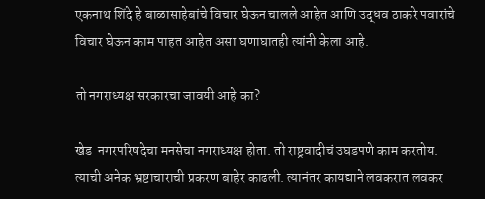एकनाथ शिंदे हे बाळासाहेबांचे विचार घेऊन चालले आहेत आणि उद्धव ठाकरे पवारांचे विचार घेऊन काम पाहत आहेत असा घणाघातही त्यांनी केला आहे.

तो नगराध्यक्ष सरकारचा जावयी आहे का?

खेड  नगरपरिषदेचा मनसेचा नगराध्यक्ष होता. तो राष्ट्रवादीचं उघडपणे काम करतोय. त्याची अनेक भ्रष्टाचाराची प्रकरण बाहेर काढली. त्यानंतर कायद्याने लवकरात लवकर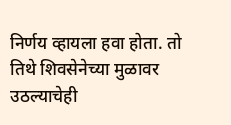निर्णय व्हायला हवा होता. तो तिथे शिवसेनेच्या मुळावर उठल्याचेही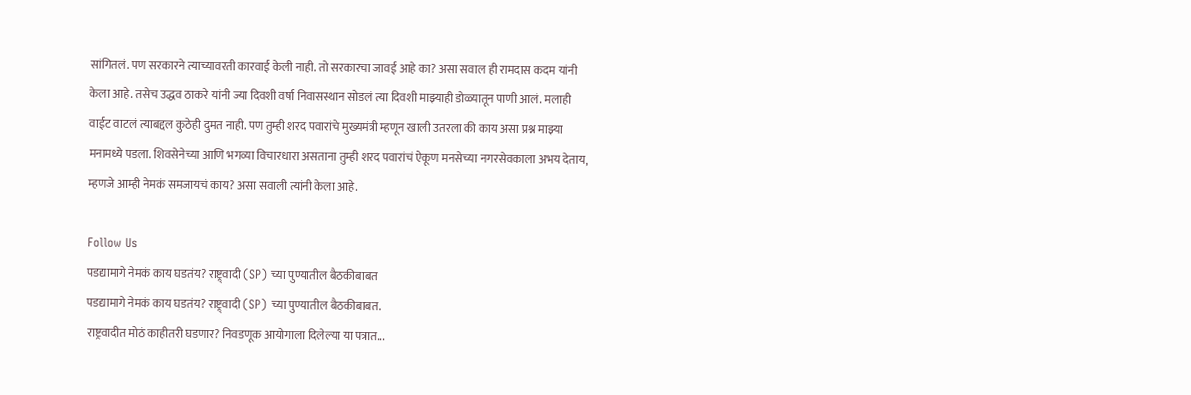सांगितलं. पण सरकारने त्याच्यावरती कारवाई केली नाही. तो सरकारचा जावई आहे का? असा सवाल ही रामदास कदम यांनी केला आहे. तसेच उद्धव ठाकरे यांनी ज्या दिवशी वर्षा निवासस्थान सोडलं त्या दिवशी माझ्याही डोळ्यातून पाणी आलं. मलाही वाईट वाटलं त्याबद्दल कुठेही दुमत नाही. पण तुम्ही शरद पवारांचे मुख्यमंत्री म्हणून खाली उतरला की काय असा प्रश्न माझ्या मनामध्ये पडला. शिवसेनेच्या आणि भगव्या विचारधारा असताना तुम्ही शरद पवारांचं ऐकूण मनसेच्या नगरसेवकाला अभय देताय, म्हणजे आम्ही नेमकं समजायचं काय? असा सवाली त्यांनी केला आहे.

Follow Us
पडद्यामागे नेमकं काय घडतंय? राष्ट्र्वादी (SP) च्या पुण्यातील बैठकीबाबत
पडद्यामागे नेमकं काय घडतंय? राष्ट्र्वादी (SP) च्या पुण्यातील बैठकीबाबत.
राष्ट्रवादीत मोठं काहीतरी घडणार? निवडणूक आयोगाला दिलेल्या या पत्रात...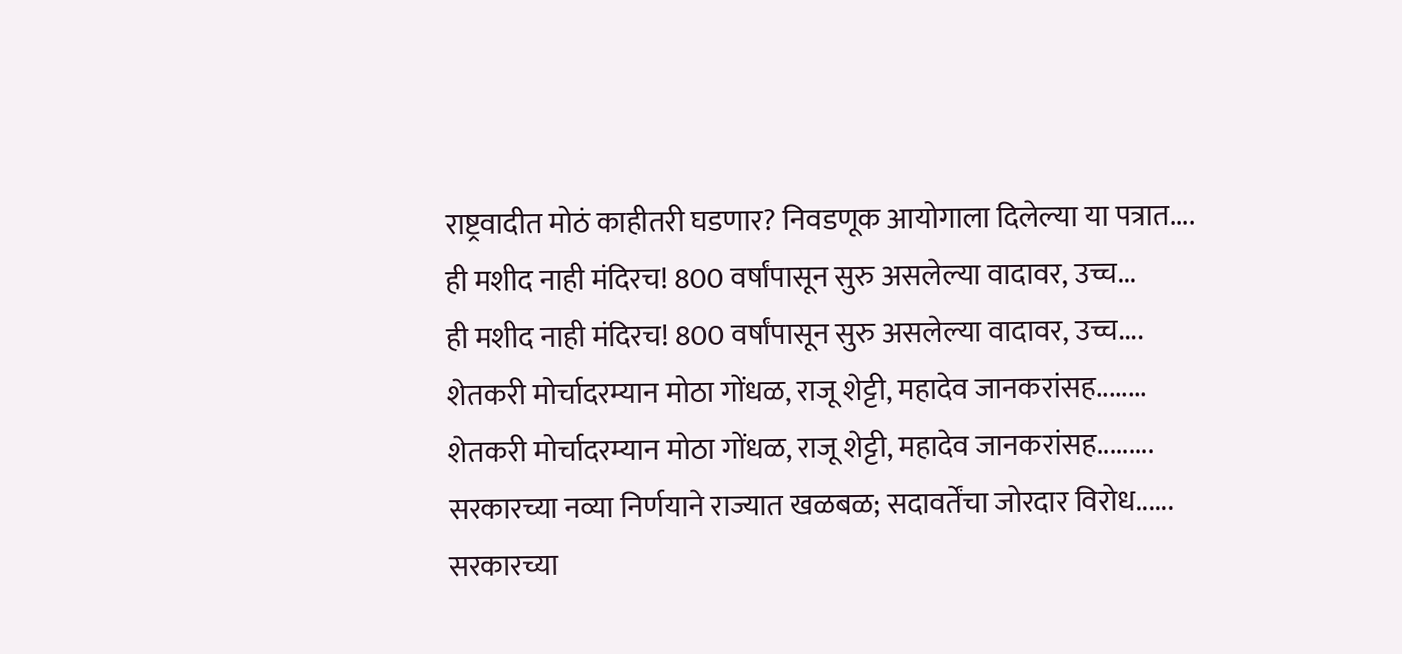राष्ट्रवादीत मोठं काहीतरी घडणार? निवडणूक आयोगाला दिलेल्या या पत्रात....
ही मशीद नाही मंदिरच! 800 वर्षांपासून सुरु असलेल्या वादावर, उच्च...
ही मशीद नाही मंदिरच! 800 वर्षांपासून सुरु असलेल्या वादावर, उच्च....
शेतकरी मोर्चादरम्यान मोठा गोंधळ, राजू शेट्टी, महादेव जानकरांसह........
शेतकरी मोर्चादरम्यान मोठा गोंधळ, राजू शेट्टी, महादेव जानकरांसह.........
सरकारच्या नव्या निर्णयाने राज्यात खळबळ; सदावर्तेंचा जोरदार विरोध......
सरकारच्या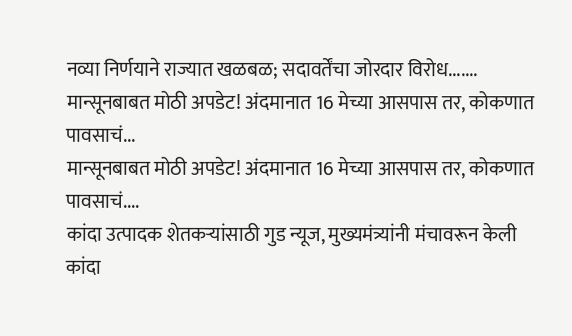नव्या निर्णयाने राज्यात खळबळ; सदावर्तेंचा जोरदार विरोध.......
मान्सूनबाबत मोठी अपडेट! अंदमानात 16 मेच्या आसपास तर, कोकणात पावसाचं...
मान्सूनबाबत मोठी अपडेट! अंदमानात 16 मेच्या आसपास तर, कोकणात पावसाचं....
कांदा उत्पादक शेतकऱ्यांसाठी गुड न्यूज, मुख्यमंत्र्यांनी मंचावरून केली
कांदा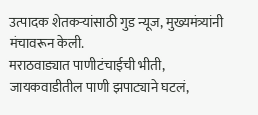उत्पादक शेतकऱ्यांसाठी गुड न्यूज, मुख्यमंत्र्यांनी मंचावरून केली.
मराठवाड्यात पाणीटंचाईची भीती, जायकवाडीतील पाणी झपाट्याने घटलं,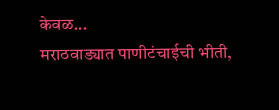केवळ...
मराठवाड्यात पाणीटंचाईची भीती,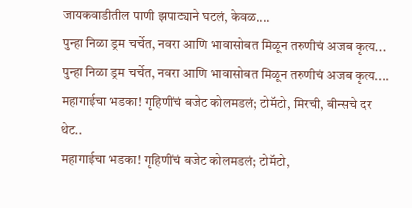जायकवाडीतील पाणी झपाट्याने घटलं, केवळ....
पुन्हा निळा ड्रम चर्चेत, नवरा आणि भावासोबत मिळून तरुणीचं अजब कृत्य...
पुन्हा निळा ड्रम चर्चेत, नवरा आणि भावासोबत मिळून तरुणीचं अजब कृत्य....
महागाईचा भडका! गृहिणींचं बजेट कोलमडलं; टोमॅटो, मिरची, बीन्सचे दर थेट..
महागाईचा भडका! गृहिणींचं बजेट कोलमडलं; टोमॅटो,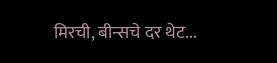मिरची, बीन्सचे दर थेट...